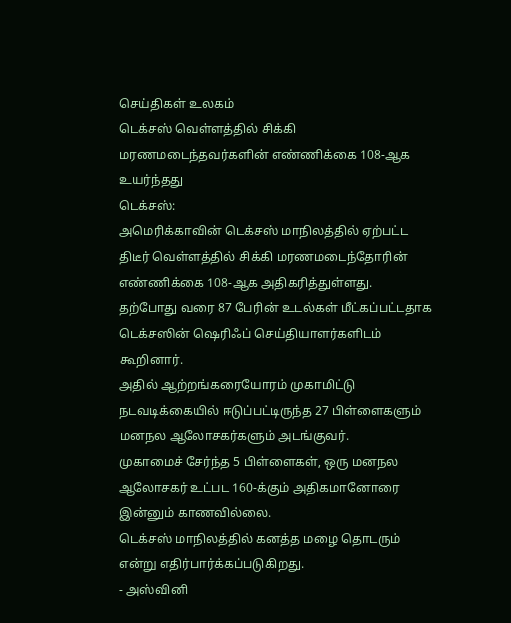செய்திகள் உலகம்
டெக்சஸ் வெள்ளத்தில் சிக்கி மரணமடைந்தவர்களின் எண்ணிக்கை 108-ஆக உயர்ந்தது
டெக்சஸ்:
அமெரிக்காவின் டெக்சஸ் மாநிலத்தில் ஏற்பட்ட திடீர் வெள்ளத்தில் சிக்கி மரணமடைந்தோரின் எண்ணிக்கை 108-ஆக அதிகரித்துள்ளது.
தற்போது வரை 87 பேரின் உடல்கள் மீட்கப்பட்டதாக டெக்சஸின் ஷெரிஃப் செய்தியாளர்களிடம் கூறினார்.
அதில் ஆற்றங்கரையோரம் முகாமிட்டு நடவடிக்கையில் ஈடுப்பட்டிருந்த 27 பிள்ளைகளும் மனநல ஆலோசகர்களும் அடங்குவர்.
முகாமைச் சேர்ந்த 5 பிள்ளைகள், ஒரு மனநல ஆலோசகர் உட்பட 160-க்கும் அதிகமானோரை இன்னும் காணவில்லை.
டெக்சஸ் மாநிலத்தில் கனத்த மழை தொடரும் என்று எதிர்பார்க்கப்படுகிறது.
- அஸ்வினி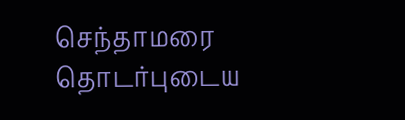செந்தாமரை
தொடர்புடைய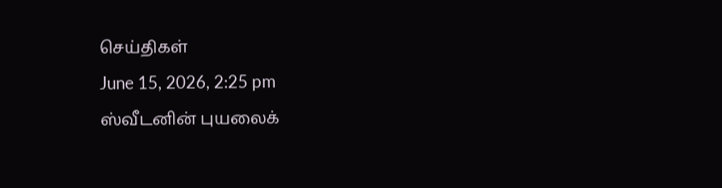செய்திகள்
June 15, 2026, 2:25 pm
ஸ்வீடனின் புயலைக்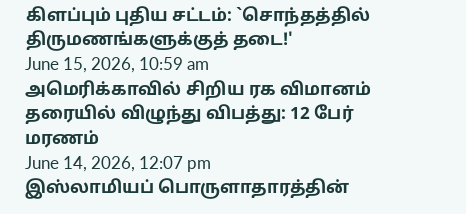கிளப்பும் புதிய சட்டம்: `சொந்தத்தில் திருமணங்களுக்குத் தடை!'
June 15, 2026, 10:59 am
அமெரிக்காவில் சிறிய ரக விமானம் தரையில் விழுந்து விபத்து: 12 பேர் மரணம்
June 14, 2026, 12:07 pm
இஸ்லாமியப் பொருளாதாரத்தின்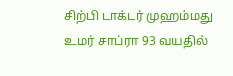சிற்பி டாக்டர் முஹம்மது உமர் சாப்ரா 93 வயதில்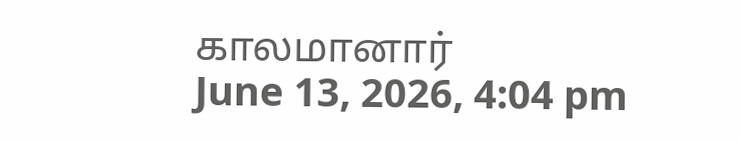காலமானார்
June 13, 2026, 4:04 pm